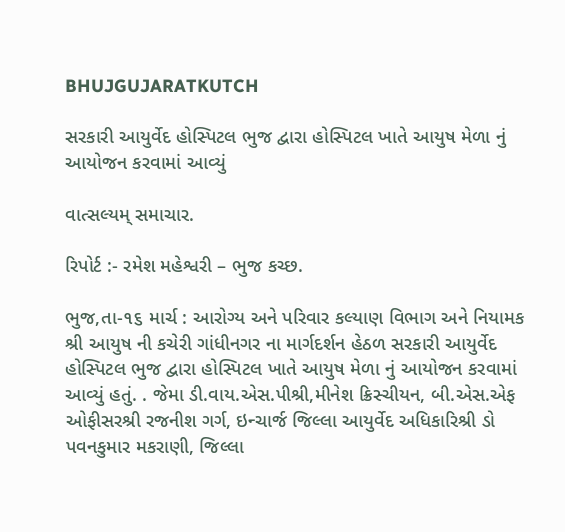BHUJGUJARATKUTCH

સરકારી આયુર્વેદ હોસ્પિટલ ભુજ દ્વારા હોસ્પિટલ ખાતે આયુષ મેળા નું આયોજન કરવામાં આવ્યું

વાત્સલ્યમ્ સમાચાર.

રિપોર્ટ :- રમેશ મહેશ્વરી – ભુજ કચ્છ.

ભુજ,તા-૧૬ માર્ચ : આરોગ્ય અને પરિવાર કલ્યાણ વિભાગ અને નિયામક શ્રી આયુષ ની કચેરી ગાંધીનગર ના માર્ગદર્શન હેઠળ સરકારી આયુર્વેદ હોસ્પિટલ ભુજ દ્વારા હોસ્પિટલ ખાતે આયુષ મેળા નું આયોજન કરવામાં આવ્યું હતું. . જેમા ડી.વાય.એસ.પીશ્રી,મીનેશ ક્રિસ્ચીયન, બી.એસ.એફ ઓફીસરશ્રી રજનીશ ગર્ગ, ઇન્ચાર્જ જિલ્લા આયુર્વેદ અધિકારિશ્રી ડો પવનકુમાર મકરાણી, જિલ્લા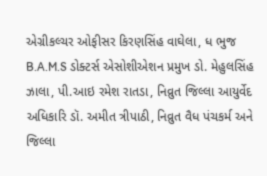એગ્રીકલ્ચર ઓફીસર કિરણસિંહ વાઘેલા, ધ ભુજ B.A.M.S ડોક્ટર્સ એસોશીએશન પ્રમુખ ડો. મેહુલસિંહ ઝાલા, પી.આઇ રમેશ રાતડા, નિવ્રુત જિલ્લા આયુર્વેદ અધિકારિ ડૉ. અમીત ત્રીપાઠી, નિવ્રુત વૈધ પંચકર્મ અને જિલ્લા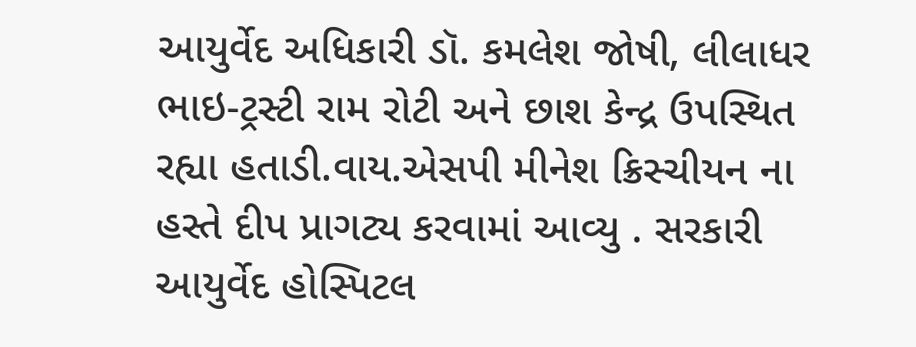આયુર્વેદ અધિકારી ડૉ. કમલેશ જોષી, લીલાધર ભાઇ-ટ્રસ્ટી રામ રોટી અને છાશ કેન્દ્ર ઉપસ્થિત રહ્યા હતાડી.વાય.એસપી મીનેશ ક્રિસ્ચીયન ના હસ્તે દીપ પ્રાગટ્ય કરવામાં આવ્યુ . સરકારી આયુર્વેદ હોસ્પિટલ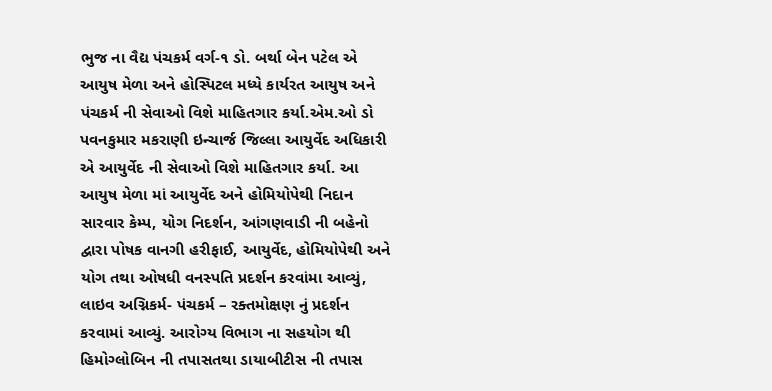ભુજ ના વૈદ્ય પંચકર્મ વર્ગ-૧ ડો. બર્થા બેન પટેલ એ આયુષ મેળા અને હોસ્પિટલ મધ્યે કાર્યરત આયુષ અને પંચકર્મ ની સેવાઓ વિશે માહિતગાર કર્યા.એમ.ઓ ડો પવનકુમાર મકરાણી ઇન્ચાર્જ જિલ્લા આયુર્વેદ અધિકારી એ આયુર્વેદ ની સેવાઓ વિશે માહિતગાર કર્યા. આ આયુષ મેળા માં આયુર્વેદ અને હોમિયોપેથી નિદાન સારવાર કેમ્પ, યોગ નિદર્શન, આંગણવાડી ની બહેનો દ્વારા પોષક વાનગી હરીફાઈ, આયુર્વેદ, હોમિયોપેથી અને યોગ તથા ઓષધી વનસ્પતિ પ્રદર્શન કરવાંમા આવ્યું, લાઇવ અગ્નિકર્મ- પંચકર્મ – રક્તમોક્ષણ નું પ્રદર્શન કરવામાં આવ્યું. આરોગ્ય વિભાગ ના સહયોગ થી હિમોગ્લોબિન ની તપાસતથા ડાયાબીટીસ ની તપાસ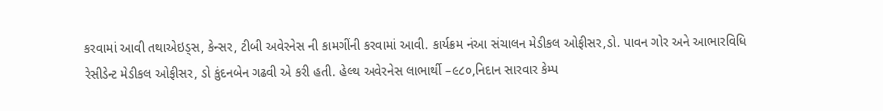કરવામાં આવી તથાએઇડ્સ, કેન્સર, ટીબી અવેરનેસ ની કામગીંની કરવામાં આવી. કાર્યક્રમ નંઆ સંચાલન મેડીકલ ઓફીસર,ડો. પાવન ગોર અને આભારવિધિ રેસીડેન્ટ મેડીકલ ઓફીસર, ડો કુંદનબેન ગઢવી એ કરી હતી. હેલ્થ અવેરનેસ લાભાર્થી –૯૮૦,નિદાન સારવાર કેમ્પ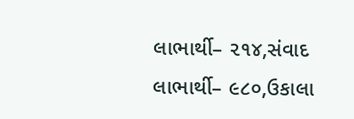લાભાર્થી– ૨૧૪,સંવાદ લાભાર્થી– ૯૮૦,ઉકાલા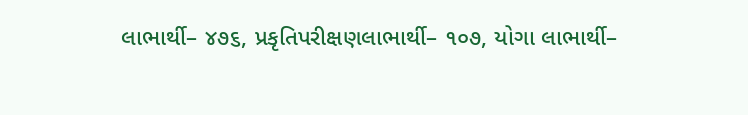લાભાર્થી– ૪૭૬, પ્રકૃતિપરીક્ષણલાભાર્થી– ૧૦૭, યોગા લાભાર્થી–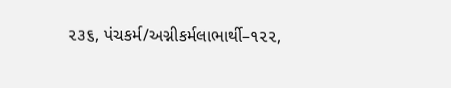૨૩૬, પંચકર્મ/અગ્નીકર્મલાભાર્થી–૧૨૨,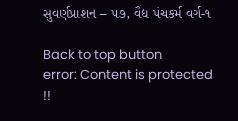સુવર્ણપ્રાશન – ૫૭, વૈદ્ય પંચકર્મ વર્ગ-૧

Back to top button
error: Content is protected !!